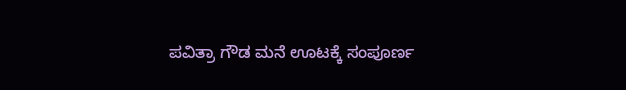ಪವಿತ್ರಾ ಗೌಡ ಮನೆ ಊಟಕ್ಕೆ ಸಂಪೂರ್ಣ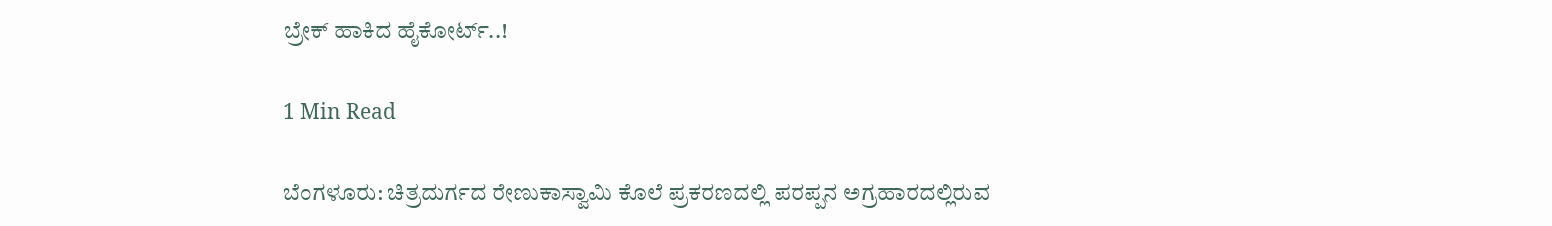ಬ್ರೇಕ್ ಹಾಕಿದ ಹೈಕೋರ್ಟ್..!

1 Min Read

ಬೆಂಗಳೂರು: ಚಿತ್ರದುರ್ಗದ ರೇಣುಕಾಸ್ವಾಮಿ ಕೊಲೆ ಪ್ರಕರಣದಲ್ಲಿ ಪರಪ್ಪನ ಅಗ್ರಹಾರದಲ್ಲಿರುವ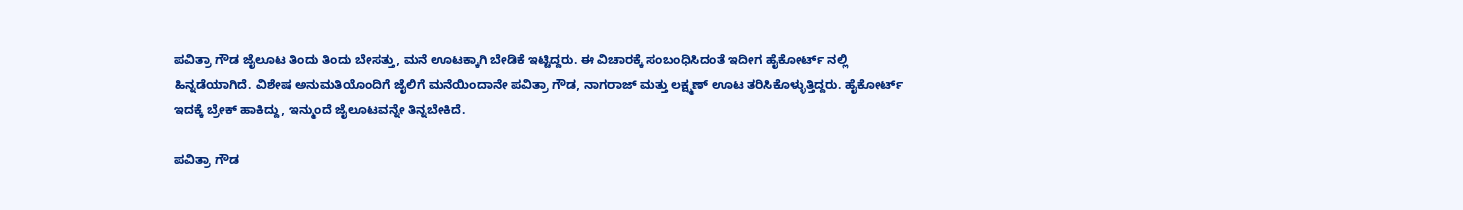ಪವಿತ್ರಾ ಗೌಡ ಜೈಲೂಟ ತಿಂದು ತಿಂದು ಬೇಸತ್ತು, ಮನೆ ಊಟಕ್ಕಾಗಿ ಬೇಡಿಕೆ ಇಟ್ಟಿದ್ದರು. ಈ ವಿಚಾರಕ್ಕೆ ಸಂಬಂಧಿಸಿದಂತೆ ಇದೀಗ ಹೈಕೋರ್ಟ್ ನಲ್ಲಿ ಹಿನ್ನಡೆಯಾಗಿದೆ. ವಿಶೇಷ ಅನುಮತಿಯೊಂದಿಗೆ ಜೈಲಿಗೆ ಮನೆಯಿಂದಾನೇ ಪವಿತ್ರಾ ಗೌಡ, ನಾಗರಾಜ್ ಮತ್ತು ಲಕ್ಷ್ಮಣ್ ಊಟ ತರಿಸಿಕೊಳ್ಳುತ್ತಿದ್ದರು. ಹೈಕೋರ್ಟ್ ಇದಕ್ಕೆ ಬ್ರೇಕ್ ಹಾಕಿದ್ದು, ಇನ್ಮುಂದೆ ಜೈಲೂಟವನ್ನೇ ತಿನ್ನಬೇಕಿದೆ.

ಪವಿತ್ರಾ ಗೌಡ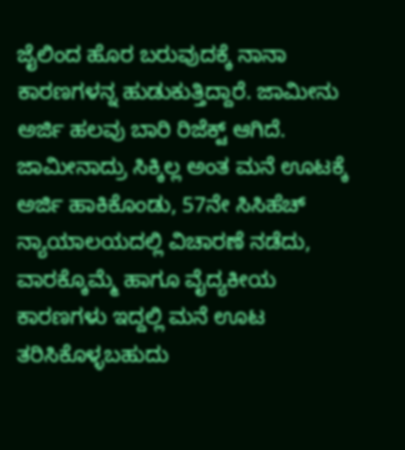ಜೈಲಿಂದ ಹೊರ ಬರುವುದಕ್ಕೆ ನಾನಾ ಕಾರಣಗಳನ್ನ ಹುಡುಕುತ್ತಿದ್ದಾರೆ. ಜಾಮೀನು ಅರ್ಜಿ ಹಲವು ಬಾರಿ ರಿಜೆಕ್ಟ್ ಆಗಿದೆ. ಜಾಮೀನಾದ್ರು ಸಿಕ್ಕಿಲ್ಲ ಅಂತ ಮನೆ ಊಟಕ್ಕೆ ಅರ್ಜಿ ಹಾಕಿಕೊಂಡು, 57ನೇ ಸಿಸಿಹೆಚ್ ನ್ಯಾಯಾಲಯದಲ್ಲಿ ವಿಚಾರಣೆ ನಡೆದು, ವಾರಕ್ಕೊಮ್ಮೆ ಹಾಗೂ ವೈದ್ಯಕೀಯ ಕಾರಣಗಳು ಇದ್ದಲ್ಲಿ ಮನೆ ಊಟ ತರಿಸಿಕೊಳ್ಳಬಹುದು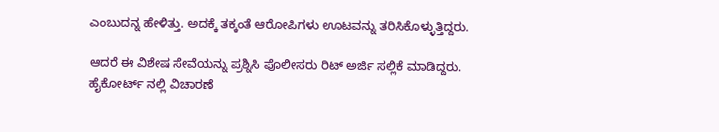ಎಂಬುದನ್ನ ಹೇಳಿತ್ತು. ಅದಕ್ಕೆ ತಕ್ಕಂತೆ ಆರೋಪಿಗಳು ಊಟವನ್ನು ತರಿಸಿಕೊಳ್ಳುತ್ತಿದ್ದರು.

ಆದರೆ ಈ ವಿಶೇಷ ಸೇವೆಯನ್ನು ಪ್ರಶ್ನಿಸಿ ಪೊಲೀಸರು ರಿಟ್ ಅರ್ಜಿ ಸಲ್ಲಿಕೆ ಮಾಡಿದ್ದರು. ಹೈಕೋರ್ಟ್ ನಲ್ಲಿ ವಿಚಾರಣೆ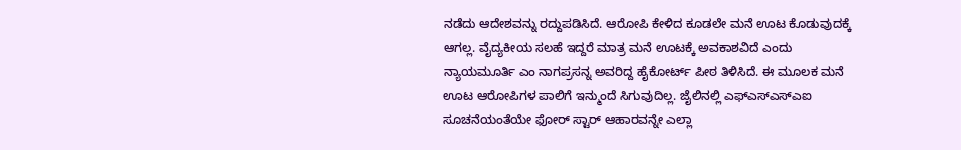ನಡೆದು ಆದೇಶವನ್ನು ರದ್ದುಪಡಿಸಿದೆ. ಆರೋಪಿ ಕೇಳಿದ ಕೂಡಲೇ ಮನೆ ಊಟ ಕೊಡುವುದಕ್ಕೆ ಆಗಲ್ಲ. ವೈದ್ಯಕೀಯ ಸಲಹೆ ಇದ್ದರೆ ಮಾತ್ರ ಮನೆ ಊಟಕ್ಕೆ ಅವಕಾಶವಿದೆ ಎಂದು ನ್ಯಾಯಮೂರ್ತಿ ಎಂ ನಾಗಪ್ರಸನ್ನ ಅವರಿದ್ದ ಹೈಕೋರ್ಟ್ ಪೀಠ ತಿಳಿಸಿದೆ. ಈ ಮೂಲಕ ಮನೆ ಊಟ ಆರೋಪಿಗಳ ಪಾಲಿಗೆ ಇನ್ಮುಂದೆ ಸಿಗುವುದಿಲ್ಲ. ಜೈಲಿನಲ್ಲಿ ಎಫ್ಎಸ್ಎಸ್ಎಐ ಸೂಚನೆಯಂತೆಯೇ ಫೋರ್ ಸ್ಟಾರ್ ಆಹಾರವನ್ನೇ ಎಲ್ಲಾ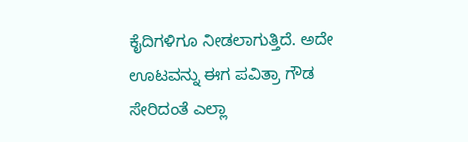ಕೈದಿಗಳಿಗೂ ನೀಡಲಾಗುತ್ತಿದೆ. ಅದೇ ಊಟವನ್ನು ಈಗ ಪವಿತ್ರಾ ಗೌಡ ಸೇರಿದಂತೆ ಎಲ್ಲಾ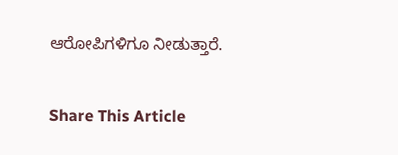ಆರೋಪಿಗಳಿಗೂ ನೀಡುತ್ತಾರೆ.

Share This Article